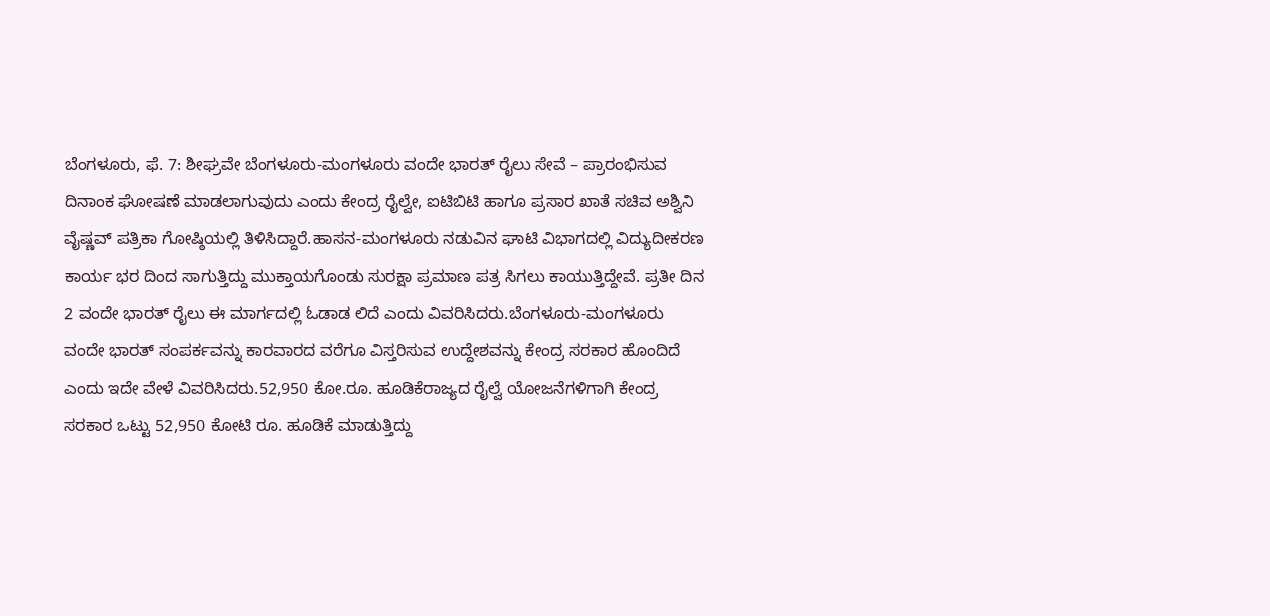ಬೆಂಗಳೂರು, ಫೆ. 7: ಶೀಘ್ರವೇ ಬೆಂಗಳೂರು-ಮಂಗಳೂರು ವಂದೇ ಭಾರತ್ ರೈಲು ಸೇವೆ – ಪ್ರಾರಂಭಿಸುವ ದಿನಾಂಕ ಘೋಷಣೆ ಮಾಡಲಾಗುವುದು ಎಂದು ಕೇಂದ್ರ ರೈಲ್ವೇ, ಐಟಿಬಿಟಿ ಹಾಗೂ ಪ್ರಸಾರ ಖಾತೆ ಸಚಿವ ಅಶ್ವಿನಿ ವೈಷ್ಣವ್ ಪತ್ರಿಕಾ ಗೋಷ್ಠಿಯಲ್ಲಿ ತಿಳಿಸಿದ್ದಾರೆ.ಹಾಸನ-ಮಂಗಳೂರು ನಡುವಿನ ಘಾಟಿ ವಿಭಾಗದಲ್ಲಿ ವಿದ್ಯುದೀಕರಣ ಕಾರ್ಯ ಭರ ದಿಂದ ಸಾಗುತ್ತಿದ್ದು ಮುಕ್ತಾಯಗೊಂಡು ಸುರಕ್ಷಾ ಪ್ರಮಾಣ ಪತ್ರ ಸಿಗಲು ಕಾಯುತ್ತಿದ್ದೇವೆ. ಪ್ರತೀ ದಿನ 2 ವಂದೇ ಭಾರತ್ ರೈಲು ಈ ಮಾರ್ಗದಲ್ಲಿ ಓಡಾಡ ಲಿದೆ ಎಂದು ವಿವರಿಸಿದರು.ಬೆಂಗಳೂರು-ಮಂಗಳೂರು ವಂದೇ ಭಾರತ್ ಸಂಪರ್ಕವನ್ನು ಕಾರವಾರದ ವರೆಗೂ ವಿಸ್ತರಿಸುವ ಉದ್ದೇಶವನ್ನು ಕೇಂದ್ರ ಸರಕಾರ ಹೊಂದಿದೆ ಎಂದು ಇದೇ ವೇಳೆ ವಿವರಿಸಿದರು.52,950 ಕೋ.ರೂ. ಹೂಡಿಕೆರಾಜ್ಯದ ರೈಲ್ವೆ ಯೋಜನೆಗಳಿಗಾಗಿ ಕೇಂದ್ರ ಸರಕಾರ ಒಟ್ಟು 52,950 ಕೋಟಿ ರೂ. ಹೂಡಿಕೆ ಮಾಡುತ್ತಿದ್ದು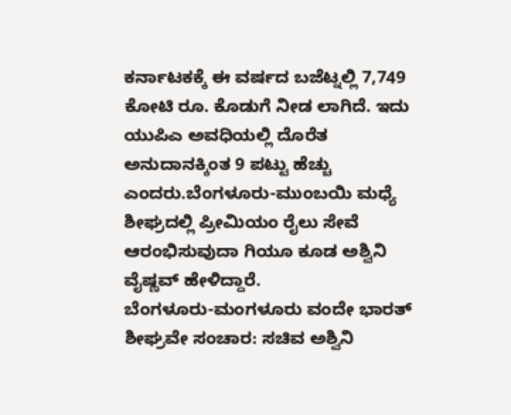ಕರ್ನಾಟಕಕ್ಕೆ ಈ ವರ್ಷದ ಬಜೆಟ್ನಲ್ಲಿ 7,749 ಕೋಟಿ ರೂ. ಕೊಡುಗೆ ನೀಡ ಲಾಗಿದೆ. ಇದು ಯುಪಿಎ ಅವಧಿಯಲ್ಲಿ ದೊರೆತ ಅನುದಾನಕ್ಕಿಂತ 9 ಪಟ್ಟು ಹೆಚ್ಚು ಎಂದರು.ಬೆಂಗಳೂರು-ಮುಂಬಯಿ ಮಧ್ಯೆ ಶೀಘ್ರದಲ್ಲಿ ಪ್ರೀಮಿಯಂ ರೈಲು ಸೇವೆ ಆರಂಭಿಸುವುದಾ ಗಿಯೂ ಕೂಡ ಅಶ್ವಿನಿ ವೈಷ್ಣವ್ ಹೇಳಿದ್ದಾರೆ.
ಬೆಂಗಳೂರು-ಮಂಗಳೂರು ವಂದೇ ಭಾರತ್ ಶೀಘ್ರವೇ ಸಂಚಾರ: ಸಚಿವ ಅಶ್ವಿನಿ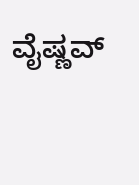ವೈಷ್ಣವ್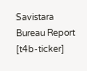Savistara
Bureau Report
[t4b-ticker]